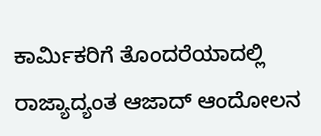ಕಾರ್ಮಿಕರಿಗೆ ತೊಂದರೆಯಾದಲ್ಲಿ ರಾಜ್ಯಾದ್ಯಂತ ಆಜಾದ್ ಆಂದೋಲನ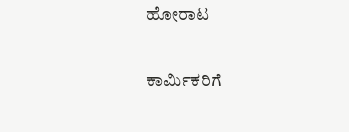ಹೋರಾಟ

ಕಾರ್ಮಿಕರಿಗೆ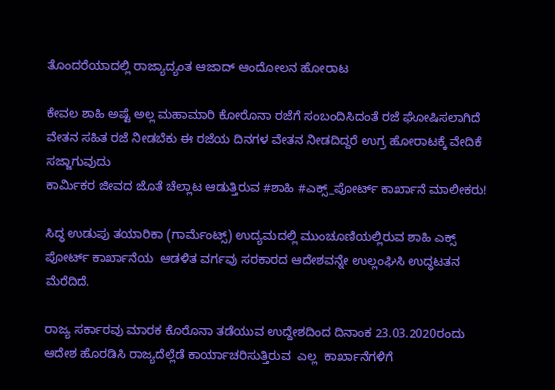ತೊಂದರೆಯಾದಲ್ಲಿ ರಾಜ್ಯಾದ್ಯಂತ ಆಜಾದ್ ಆಂದೋಲನ ಹೋರಾಟ

ಕೇವಲ ಶಾಹಿ ಅಷ್ಟೆ ಅಲ್ಲ ಮಹಾಮಾರಿ ಕೋರೊನಾ ರಜೆಗೆ ಸಂಬಂದಿಸಿದಂತೆ ರಜೆ ಘೋಷಿಸಲಾಗಿದೆ ವೇತನ ಸಹಿತ ರಜೆ ನೀಡಬೆಕು ಈ ರಜೆಯ ದಿನಗಳ ವೇತನ ನೀಡದಿದ್ದರೆ ಉಗ್ರ ಹೋರಾಟಕ್ಕೆ ವೇದಿಕೆ ಸಜ್ಜಾಗುವುದು
ಕಾರ್ಮಿಕರ ಜೀವದ ಜೊತೆ ಚೆಲ್ಲಾಟ ಆಡುತ್ತಿರುವ #ಶಾಹಿ #ಎಕ್ಸ್_ಪೋರ್ಟ್ ಕಾರ್ಖಾನೆ ಮಾಲೀಕರು!

ಸಿದ್ಧ ಉಡುಪು ತಯಾರಿಕಾ (ಗಾರ್ಮೆಂಟ್ಸ್) ಉದ್ಯಮದಲ್ಲಿ ಮುಂಚೂಣಿಯಲ್ಲಿರುವ ಶಾಹಿ ಎಕ್ಸ್ ಪೋರ್ಟ್ ಕಾರ್ಖಾನೆಯ  ಆಡಳಿತ ವರ್ಗವು ಸರಕಾರದ ಆದೇಶವನ್ನೇ ಉಲ್ಲಂಘಿಸಿ ಉದ್ಧಟತನ ಮೆರೆದಿದೆ.

ರಾಜ್ಯ ಸರ್ಕಾರವು ಮಾರಕ ಕೊರೊನಾ ತಡೆಯುವ ಉದ್ದೇಶದಿಂದ ದಿನಾಂಕ 23.03.2020ರಂದು ಆದೇಶ ಹೊರಡಿಸಿ ರಾಜ್ಯದೆಲ್ಲೆಡೆ ಕಾರ್ಯಾಚರಿಸುತ್ತಿರುವ  ಎಲ್ಲ  ಕಾರ್ಖಾನೆಗಳಿಗೆ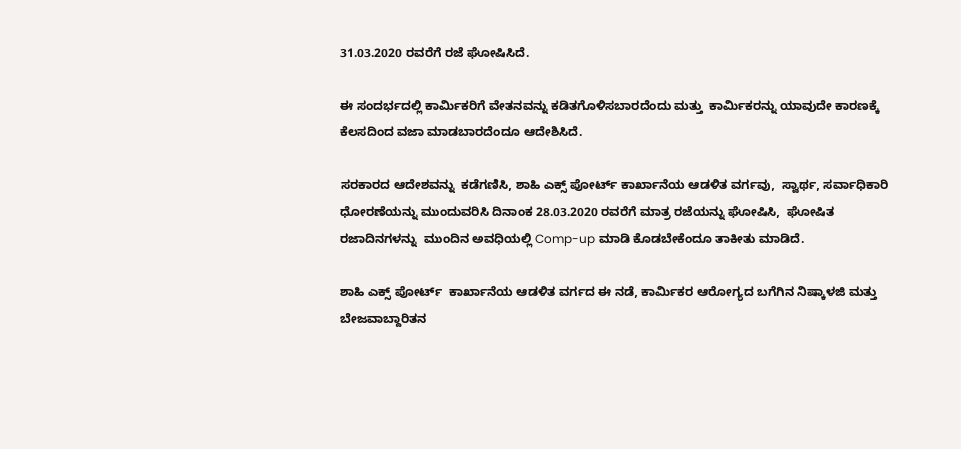31.03.2020 ರವರೆಗೆ ರಜೆ ಘೋಷಿಸಿದೆ.

ಈ ಸಂದರ್ಭದಲ್ಲಿ ಕಾರ್ಮಿಕರಿಗೆ ವೇತನವನ್ನು ಕಡಿತಗೊಳಿಸಬಾರದೆಂದು ಮತ್ತು  ಕಾರ್ಮಿಕರನ್ನು ಯಾವುದೇ ಕಾರಣಕ್ಕೆ ಕೆಲಸದಿಂದ ವಜಾ ಮಾಡಬಾರದೆಂದೂ ಆದೇಶಿಸಿದೆ.

ಸರಕಾರದ ಆದೇಶವನ್ನು  ಕಡೆಗಣಿಸಿ, ಶಾಹಿ ಎಕ್ಸ್ ಪೋರ್ಟ್ ಕಾರ್ಖಾನೆಯ ಆಡಳಿತ ವರ್ಗವು,  ಸ್ವಾರ್ಥ, ಸರ್ವಾಧಿಕಾರಿ  ಧೋರಣೆಯನ್ನು ಮುಂದುವರಿಸಿ ದಿನಾಂಕ 28.03.2020 ರವರೆಗೆ ಮಾತ್ರ ರಜೆಯನ್ನು ಘೋಷಿಸಿ,  ಘೋಷಿತ ರಜಾದಿನಗಳನ್ನು  ಮುಂದಿನ ಅವಧಿಯಲ್ಲಿ Comp-up ಮಾಡಿ ಕೊಡಬೇಕೆಂದೂ ತಾಕೀತು ಮಾಡಿದೆ.

ಶಾಹಿ ಎಕ್ಸ್ ಪೋರ್ಟ್  ಕಾರ್ಖಾನೆಯ ಆಡಳಿತ ವರ್ಗದ ಈ ನಡೆ, ಕಾರ್ಮಿಕರ ಆರೋಗ್ಯದ ಬಗೆಗಿನ ನಿಷ್ಕಾಳಜಿ ಮತ್ತು ಬೇಜವಾಬ್ದಾರಿತನ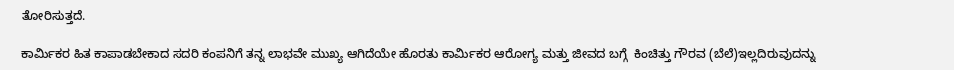ತೋರಿಸುತ್ತದೆ.

ಕಾರ್ಮಿಕರ ಹಿತ ಕಾಪಾಡಬೇಕಾದ ಸದರಿ ಕಂಪನಿಗೆ ತನ್ನ ಲಾಭವೇ ಮುಖ್ಯ ಆಗಿದೆಯೇ ಹೊರತು ಕಾರ್ಮಿಕರ ಆರೋಗ್ಯ ಮತ್ತು ಜೀವದ ಬಗ್ಗೆ  ಕಿಂಚಿತ್ತು ಗೌರವ (ಬೆಲೆ)ಇಲ್ಲದಿರುವುದನ್ನು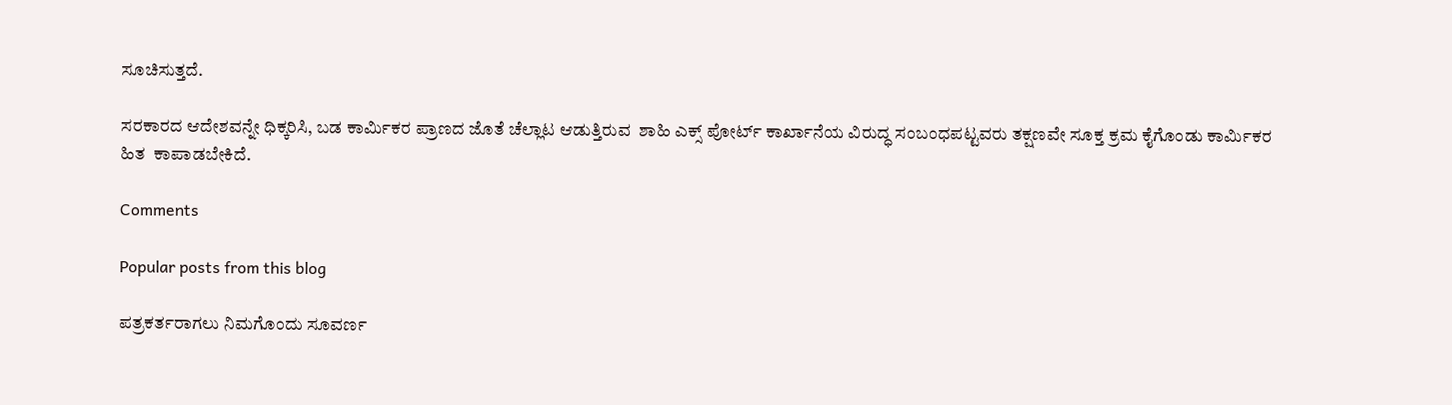ಸೂಚಿಸುತ್ತದೆ.

ಸರಕಾರದ ಆದೇಶವನ್ನೇ ಧಿಕ್ಕರಿಸಿ, ಬಡ ಕಾರ್ಮಿಕರ ಪ್ರಾಣದ ಜೊತೆ ಚೆಲ್ಲಾಟ ಆಡುತ್ತಿರುವ  ಶಾಹಿ ಎಕ್ಸ್ ಪೋರ್ಟ್ ಕಾರ್ಖಾನೆಯ ವಿರುದ್ಧ ಸಂಬಂಧಪಟ್ಟವರು ತಕ್ಷಣವೇ ಸೂಕ್ತ ಕ್ರಮ ಕೈಗೊಂಡು ಕಾರ್ಮಿಕರ ಹಿತ  ಕಾಪಾಡಬೇಕಿದೆ.

Comments

Popular posts from this blog

ಪತ್ರಕರ್ತರಾಗಲು ನಿಮಗೊಂದು ಸೂವರ್ಣ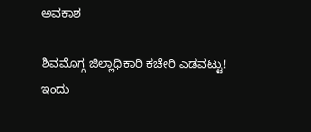ಅವಕಾಶ

ಶಿವಮೊಗ್ಗ ಜಿಲ್ಲಾಧಿಕಾರಿ ಕಚೇರಿ ಎಡವಟ್ಟು! ಇಂದು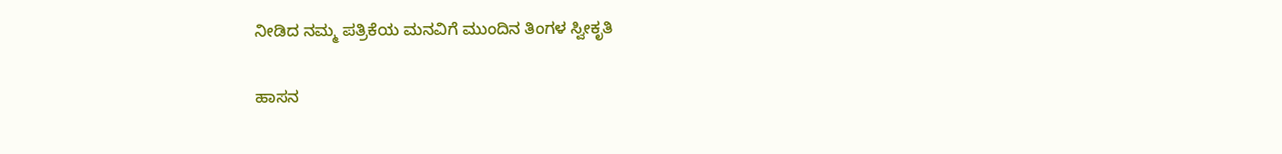ನೀಡಿದ ನಮ್ಮ ಪತ್ರಿಕೆಯ ಮನವಿಗೆ ಮುಂದಿನ ತಿಂಗಳ ಸ್ವೀಕೃತಿ

ಹಾಸನ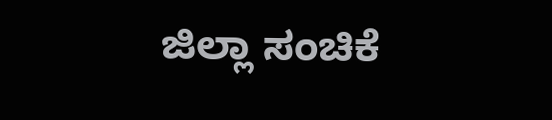ಜಿಲ್ಲಾ ಸಂಚಿಕೆ